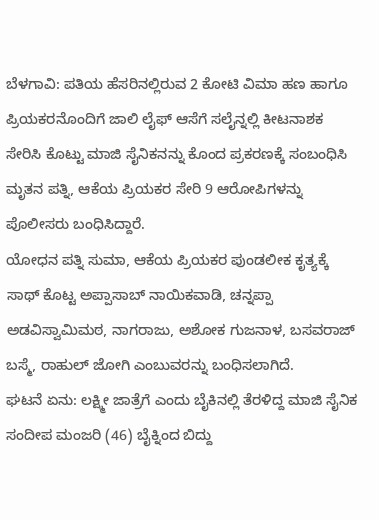ಬೆಳಗಾವಿ: ಪತಿಯ ಹೆಸರಿನಲ್ಲಿರುವ 2 ಕೋಟಿ ವಿಮಾ ಹಣ ಹಾಗೂ ಪ್ರಿಯಕರನೊಂದಿಗೆ ಜಾಲಿ ಲೈಫ್ ಆಸೆಗೆ ಸಲೈನ್ನಲ್ಲಿ ಕೀಟನಾಶಕ ಸೇರಿಸಿ ಕೊಟ್ಟು ಮಾಜಿ ಸೈನಿಕನನ್ನು ಕೊಂದ ಪ್ರಕರಣಕ್ಕೆ ಸಂಬಂಧಿಸಿ ಮೃತನ ಪತ್ನಿ, ಆಕೆಯ ಪ್ರಿಯಕರ ಸೇರಿ 9 ಆರೋಪಿಗಳನ್ನು ಪೊಲೀಸರು ಬಂಧಿಸಿದ್ದಾರೆ.
ಯೋಧನ ಪತ್ನಿ ಸುಮಾ, ಆಕೆಯ ಪ್ರಿಯಕರ ಪುಂಡಲೀಕ ಕೃತ್ಯಕ್ಕೆ ಸಾಥ್ ಕೊಟ್ಟ ಅಪ್ಪಾಸಾಬ್ ನಾಯಿಕವಾಡಿ, ಚನ್ನಪ್ಪಾ ಅಡವಿಸ್ವಾಮಿಮಠ, ನಾಗರಾಜು, ಅಶೋಕ ಗುಜನಾಳ, ಬಸವರಾಜ್ ಬಸ್ಮೆ, ರಾಹುಲ್ ಜೋಗಿ ಎಂಬುವರನ್ನು ಬಂಧಿಸಲಾಗಿದೆ.
ಘಟನೆ ಏನು: ಲಕ್ಷ್ಮೀ ಜಾತ್ರೆಗೆ ಎಂದು ಬೈಕಿನಲ್ಲಿ ತೆರಳಿದ್ದ ಮಾಜಿ ಸೈನಿಕ ಸಂದೀಪ ಮಂಜರಿ (46) ಬೈಕ್ನಿಂದ ಬಿದ್ದು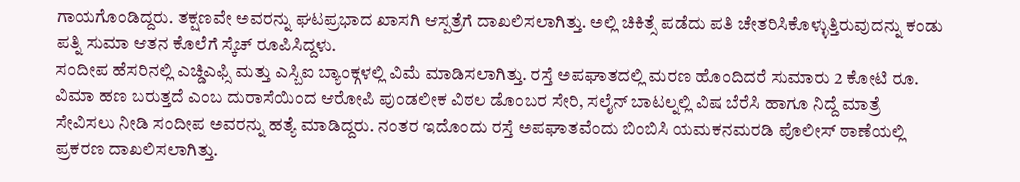ಗಾಯಗೊಂಡಿದ್ದರು. ತಕ್ಷಣವೇ ಅವರನ್ನು ಘಟಪ್ರಭಾದ ಖಾಸಗಿ ಆಸ್ಪತ್ರೆಗೆ ದಾಖಲಿಸಲಾಗಿತ್ತು. ಅಲ್ಲಿ ಚಿಕಿತ್ಸೆ ಪಡೆದು ಪತಿ ಚೇತರಿಸಿಕೊಳ್ಳುತ್ತಿರುವುದನ್ನು ಕಂಡು ಪತ್ನಿ ಸುಮಾ ಆತನ ಕೊಲೆಗೆ ಸ್ಕೆಚ್ ರೂಪಿಸಿದ್ದಳು.
ಸಂದೀಪ ಹೆಸರಿನಲ್ಲಿ ಎಚ್ಡಿಎಫ್ಸಿ ಮತ್ತು ಎಸ್ಬಿಐ ಬ್ಯಾಂಕ್ಗಳಲ್ಲಿ ವಿಮೆ ಮಾಡಿಸಲಾಗಿತ್ತು. ರಸ್ತೆ ಅಪಘಾತದಲ್ಲಿ ಮರಣ ಹೊಂದಿದರೆ ಸುಮಾರು 2 ಕೋಟಿ ರೂ. ವಿಮಾ ಹಣ ಬರುತ್ತದೆ ಎಂಬ ದುರಾಸೆಯಿಂದ ಆರೋಪಿ ಪುಂಡಲೀಕ ವಿಠಲ ಡೊಂಬರ ಸೇರಿ, ಸಲೈನ್ ಬಾಟಲ್ನಲ್ಲಿ ವಿಷ ಬೆರೆಸಿ ಹಾಗೂ ನಿದ್ದೆ ಮಾತ್ರೆ ಸೇವಿಸಲು ನೀಡಿ ಸಂದೀಪ ಅವರನ್ನು ಹತ್ಯೆ ಮಾಡಿದ್ದರು. ನಂತರ ಇದೊಂದು ರಸ್ತೆ ಅಪಘಾತವೆಂದು ಬಿಂಬಿಸಿ ಯಮಕನಮರಡಿ ಪೊಲೀಸ್ ಠಾಣೆಯಲ್ಲಿ ಪ್ರಕರಣ ದಾಖಲಿಸಲಾಗಿತ್ತು.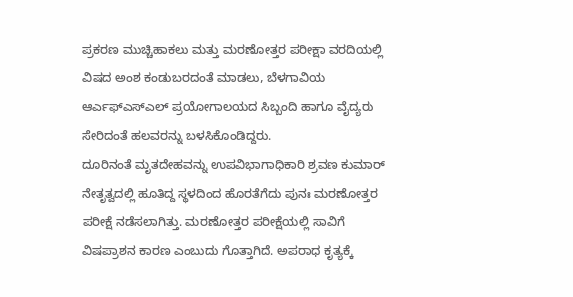ಪ್ರಕರಣ ಮುಚ್ಚಿಹಾಕಲು ಮತ್ತು ಮರಣೋತ್ತರ ಪರೀಕ್ಷಾ ವರದಿಯಲ್ಲಿ ವಿಷದ ಅಂಶ ಕಂಡುಬರದಂತೆ ಮಾಡಲು, ಬೆಳಗಾವಿಯ ಆರ್ಎಫ್ಎಸ್ಎಲ್ ಪ್ರಯೋಗಾಲಯದ ಸಿಬ್ಬಂದಿ ಹಾಗೂ ವೈದ್ಯರು ಸೇರಿದಂತೆ ಹಲವರನ್ನು ಬಳಸಿಕೊಂಡಿದ್ದರು.
ದೂರಿನಂತೆ ಮೃತದೇಹವನ್ನು ಉಪವಿಭಾಗಾಧಿಕಾರಿ ಶ್ರವಣ ಕುಮಾರ್ ನೇತೃತ್ವದಲ್ಲಿ ಹೂತಿದ್ದ ಸ್ಥಳದಿಂದ ಹೊರತೆಗೆದು ಪುನಃ ಮರಣೋತ್ತರ ಪರೀಕ್ಷೆ ನಡೆಸಲಾಗಿತ್ತು. ಮರಣೋತ್ತರ ಪರೀಕ್ಷೆಯಲ್ಲಿ ಸಾವಿಗೆ ವಿಷಪ್ರಾಶನ ಕಾರಣ ಎಂಬುದು ಗೊತ್ತಾಗಿದೆ. ಅಪರಾಧ ಕೃತ್ಯಕ್ಕೆ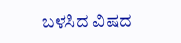ಬಳಸಿದ ವಿಷದ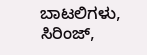ಬಾಟಲಿಗಳು, ಸಿರಿಂಜ್,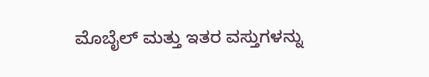ಮೊಬೈಲ್ ಮತ್ತು ಇತರ ವಸ್ತುಗಳನ್ನು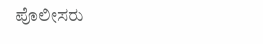ಪೊಲೀಸರು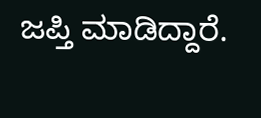ಜಪ್ತಿ ಮಾಡಿದ್ದಾರೆ.